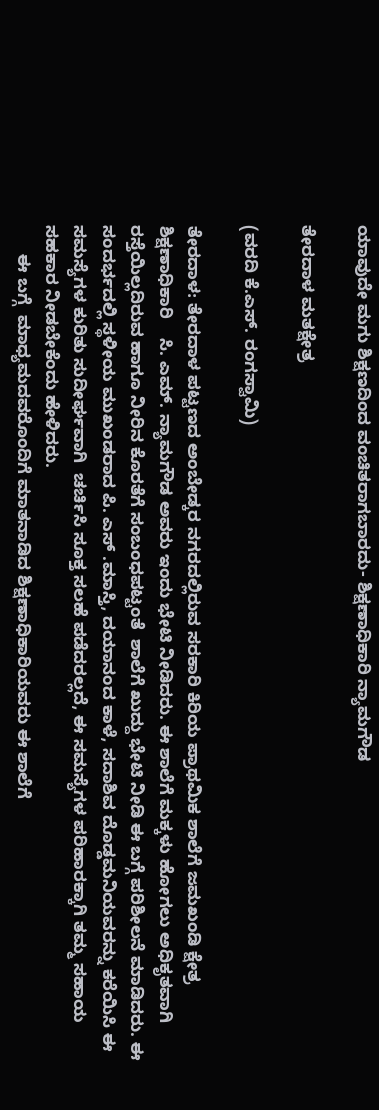ಯಾವುದೇ ಮಗು ಶಿಕ್ಷಣದಿಂದ ವಂಚಿತರಾಗಬಾರದು- ಶಿಕ್ಷಣಾಧಿಕಾರಿ ನ್ಯಾಮಗೌಡ

ತೇರದಾಳ ಮತಕ್ಷೇತ್ರ

(ವರದಿ ಕೆ.ಎಸ್. ರಂಗಸ್ವಾಮಿ)

ತೇರದಾಳ: ತೇರದಾಳ ಪಟ್ಟಣದ ಅಂಬೇಡ್ಕರ ನಗರದಲ್ಲಿರುವ ಸರಕಾರಿ ಕಿರಿಯ ಪ್ರಾಥಮಿಕ ಶಾಲೆಗೆ ಜಮಖಂಡಿ ಕ್ಷೇತ್ರ ಶಿಕ್ಷಣಾಧಿಕಾರಿ    ಸಿ. ಎಮ್. ನ್ಯಾಮಗೌಡ ಅವರು ಇಂದು ಭೇಟಿ ನೀಡಿದರು. ಈ ಶಾಲೆಗೆ ಮಕ್ಕಳು ಹೋಗಲು ಅಧಿಕೃತವಾಗಿ ರಸ್ತೆಯಿಲ್ಲದಿರುವ ಹಾಗೂ ನೀರಿನ ಕೊರತೆಗೆ ಸಂಬಂಧಪಟ್ಟಂತೆ  ಶಾಲೆಗೆ ಖುದ್ದು ಭೇಟಿ ನೀಡಿ ಈ ಬಗ್ಗೆ ಪರಿಶೀಲನೆ ಮಾಡಿದರು. ಈ ಸಂದರ್ಭದಲ್ಲಿ ಸ್ಥಳೀಯ ಮುಖಂಡರಾದ ಪಿ. ಎಸ್ .ಮಾಸ್ತಿ, ದಯಾನಂದ ಕಾಳೆ, ಸದಾಶಿವ ದೊಡ್ಡಮನಿಯವರನ್ನು ಕರೆಯಿಸಿ ಈ ಸಮಸ್ಯೆಗಳ ಕುರಿತು ಸುದೀರ್ಘವಾಗಿ  ಚರ್ಚಿಸಿ ಸೂಕ್ತ ಸಲಹೆ ಪಡೆದರಲ್ಲದೆ, ಈ ಸಮಸ್ಯೆಗಳ ಪರಿಹಾರಕ್ಕಾಗಿ ತಮ್ಮ ಸಹಾಯ ಸಹಕಾರ ನೀಡಬೇಕೆಂದು ಹೇಳಿದರು.
      ಈ ಬಗ್ಗೆ  ಮಾಧ್ಯಮದವರೊಂದಿಗೆ ಮಾತನಾಡಿದ ಶಿಕ್ಷಣಾಧಿಕಾರಿಯವರು ಈ ಶಾಲೆಗೆ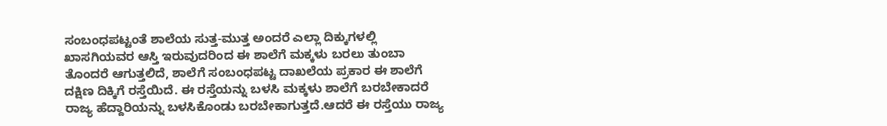ಸಂಬಂಧಪಟ್ಟಂತೆ ಶಾಲೆಯ ಸುತ್ತ-ಮುತ್ತ ಅಂದರೆ ಎಲ್ಲಾ ದಿಕ್ಕುಗಳಲ್ಲಿ ಖಾಸಗಿಯವರ ಆಸ್ತಿ ಇರುವುದರಿಂದ ಈ ಶಾಲೆಗೆ ಮಕ್ಕಳು ಬರಲು ತುಂಬಾ ತೊಂದರೆ ಆಗುತ್ತಲಿದೆ, ಶಾಲೆಗೆ ಸಂಬಂಧಪಟ್ಟ ದಾಖಲೆಯ ಪ್ರಕಾರ ಈ ಶಾಲೆಗೆ ದಕ್ಷಿಣ ದಿಕ್ಕಿಗೆ ರಸ್ತೆಯಿದೆ. ಈ ರಸ್ತೆಯನ್ನು ಬಳಸಿ ಮಕ್ಕಳು ಶಾಲೆಗೆ ಬರಬೇಕಾದರೆ ರಾಜ್ಯ ಹೆದ್ದಾರಿಯನ್ನು ಬಳಸಿಕೊಂಡು ಬರಬೇಕಾಗುತ್ತದೆ.ಆದರೆ ಈ ರಸ್ತೆಯು ರಾಜ್ಯ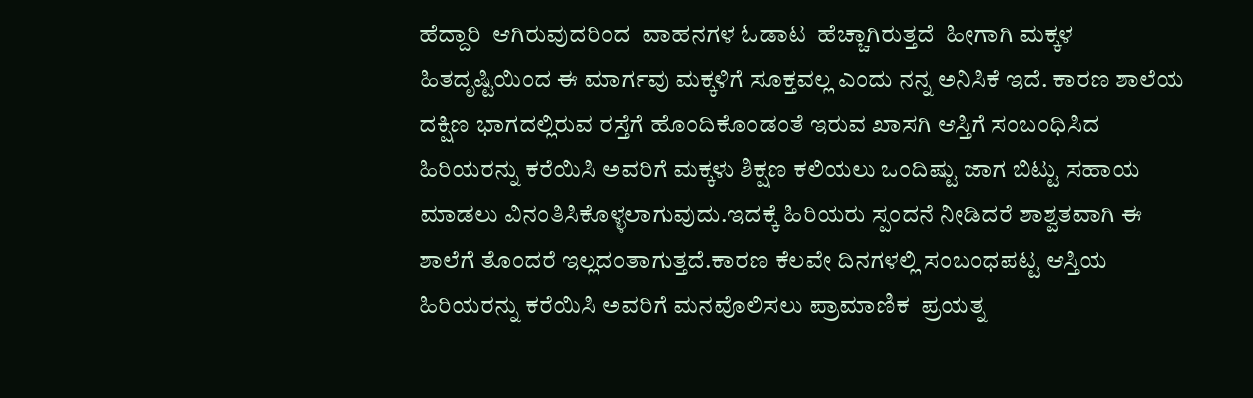ಹೆದ್ದಾರಿ  ಆಗಿರುವುದರಿಂದ  ವಾಹನಗಳ ಓಡಾಟ  ಹೆಚ್ಚಾಗಿರುತ್ತದೆ  ಹೀಗಾಗಿ ಮಕ್ಕಳ  ಹಿತದೃಷ್ಟಿಯಿಂದ ಈ ಮಾರ್ಗವು ಮಕ್ಕಳಿಗೆ ಸೂಕ್ತವಲ್ಲ ಎಂದು ನನ್ನ ಅನಿಸಿಕೆ ಇದೆ. ಕಾರಣ ಶಾಲೆಯ ದಕ್ಷಿಣ ಭಾಗದಲ್ಲಿರುವ ರಸ್ತೆಗೆ ಹೊಂದಿಕೊಂಡಂತೆ ಇರುವ ಖಾಸಗಿ ಆಸ್ತಿಗೆ ಸಂಬಂಧಿಸಿದ ಹಿರಿಯರನ್ನು ಕರೆಯಿಸಿ ಅವರಿಗೆ ಮಕ್ಕಳು ಶಿಕ್ಷಣ ಕಲಿಯಲು ಒಂದಿಷ್ಟು ಜಾಗ ಬಿಟ್ಟು ಸಹಾಯ ಮಾಡಲು ವಿನಂತಿಸಿಕೊಳ್ಳಲಾಗುವುದು.ಇದಕ್ಕೆ ಹಿರಿಯರು ಸ್ಪಂದನೆ ನೀಡಿದರೆ ಶಾಶ್ವತವಾಗಿ ಈ ಶಾಲೆಗೆ ತೊಂದರೆ ಇಲ್ಲದಂತಾಗುತ್ತದೆ.ಕಾರಣ ಕೆಲವೇ ದಿನಗಳಲ್ಲಿ ಸಂಬಂಧಪಟ್ಟ ಆಸ್ತಿಯ ಹಿರಿಯರನ್ನು ಕರೆಯಿಸಿ ಅವರಿಗೆ ಮನವೊಲಿಸಲು ಪ್ರಾಮಾಣಿಕ  ಪ್ರಯತ್ನ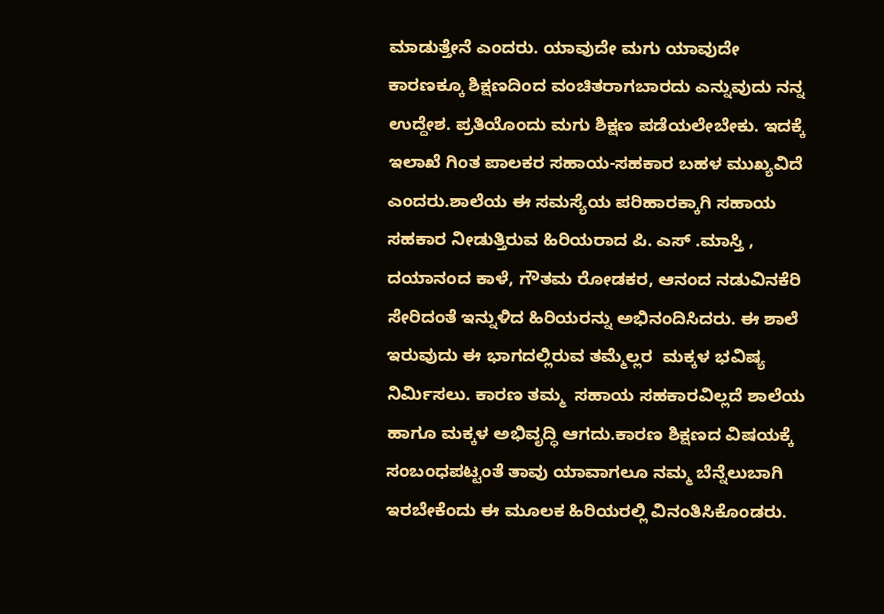ಮಾಡುತ್ತೇನೆ ಎಂದರು. ಯಾವುದೇ ಮಗು ಯಾವುದೇ ಕಾರಣಕ್ಕೂ ಶಿಕ್ಷಣದಿಂದ ವಂಚಿತರಾಗಬಾರದು ಎನ್ನುವುದು ನನ್ನ ಉದ್ದೇಶ. ಪ್ರತಿಯೊಂದು ಮಗು ಶಿಕ್ಷಣ ಪಡೆಯಲೇಬೇಕು. ಇದಕ್ಕೆ ಇಲಾಖೆ ಗಿಂತ ಪಾಲಕರ ಸಹಾಯ-ಸಹಕಾರ ಬಹಳ ಮುಖ್ಯವಿದೆ ಎಂದರು.ಶಾಲೆಯ ಈ ಸಮಸ್ಯೆಯ ಪರಿಹಾರಕ್ಕಾಗಿ ಸಹಾಯ ಸಹಕಾರ ನೀಡುತ್ತಿರುವ ಹಿರಿಯರಾದ ಪಿ. ಎಸ್ .ಮಾಸ್ತಿ , ದಯಾನಂದ ಕಾಳೆ, ಗೌತಮ ರೋಡಕರ, ಆನಂದ ನಡುವಿನಕೆರಿ ಸೇರಿದಂತೆ ಇನ್ನುಳಿದ ಹಿರಿಯರನ್ನು ಅಭಿನಂದಿಸಿದರು. ಈ ಶಾಲೆ ಇರುವುದು ಈ ಭಾಗದಲ್ಲಿರುವ ತಮ್ಮೆಲ್ಲರ  ಮಕ್ಕಳ ಭವಿಷ್ಯ ನಿರ್ಮಿಸಲು. ಕಾರಣ ತಮ್ಮ  ಸಹಾಯ ಸಹಕಾರವಿಲ್ಲದೆ ಶಾಲೆಯ ಹಾಗೂ ಮಕ್ಕಳ ಅಭಿವೃದ್ಧಿ ಆಗದು.ಕಾರಣ ಶಿಕ್ಷಣದ ವಿಷಯಕ್ಕೆ ಸಂಬಂಧಪಟ್ಟಂತೆ ತಾವು ಯಾವಾಗಲೂ ನಮ್ಮ ಬೆನ್ನೆಲುಬಾಗಿ ಇರಬೇಕೆಂದು ಈ ಮೂಲಕ ಹಿರಿಯರಲ್ಲಿ ವಿನಂತಿಸಿಕೊಂಡರು.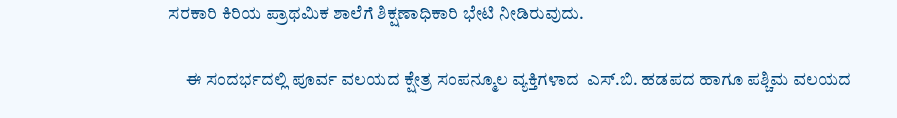ಸರಕಾರಿ ಕಿರಿಯ ಪ್ರಾಥಮಿಕ ಶಾಲೆಗೆ ಶಿಕ್ಷಣಾಧಿಕಾರಿ ಭೇಟಿ ನೀಡಿರುವುದು.

     ಈ ಸಂದರ್ಭದಲ್ಲಿ ಪೂರ್ವ ವಲಯದ ಕ್ಷೇತ್ರ ಸಂಪನ್ಮೂಲ ವ್ಯಕ್ತಿಗಳಾದ  ಎಸ್.ಬಿ. ಹಡಪದ ಹಾಗೂ ಪಶ್ಚಿಮ ವಲಯದ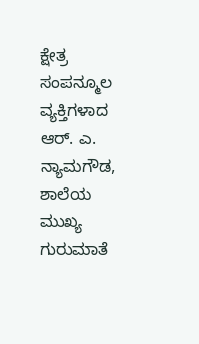ಕ್ಷೇತ್ರ ಸಂಪನ್ಮೂಲ ವ್ಯಕ್ತಿಗಳಾದ ಆರ್. ಎ. ನ್ಯಾಮಗೌಡ,  ಶಾಲೆಯ ಮುಖ್ಯ ಗುರುಮಾತೆ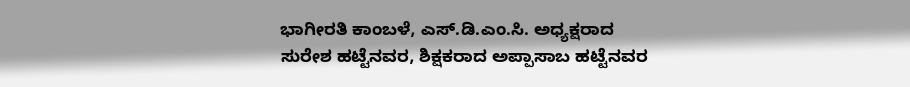ಭಾಗೀರತಿ ಕಾಂಬಳೆ, ಎಸ್.ಡಿ.ಎಂ.ಸಿ. ಅಧ್ಯಕ್ಷರಾದ ಸುರೇಶ ಹಟ್ಟೆನವರ, ಶಿಕ್ಷಕರಾದ ಅಪ್ಪಾಸಾಬ ಹಟ್ಟೆನವರ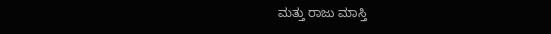ಮತ್ತು ರಾಜು ಮಾಸ್ತಿ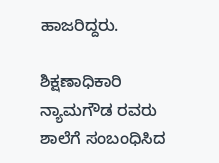ಹಾಜರಿದ್ದರು.

ಶಿಕ್ಷಣಾಧಿಕಾರಿ ನ್ಯಾಮಗೌಡ ರವರು ಶಾಲೆಗೆ ಸಂಬಂಧಿಸಿದ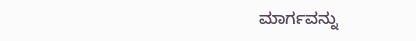ಮಾರ್ಗವನ್ನು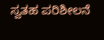ಸ್ವತಹ ಪರಿಶೀಲನೆ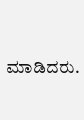ಮಾಡಿದರು.